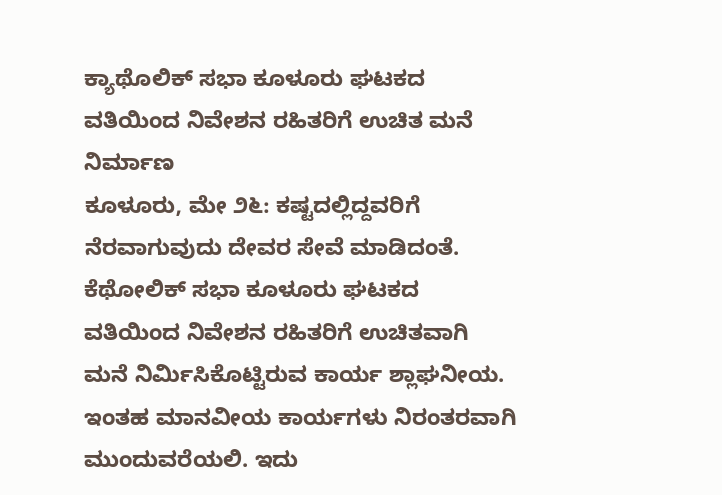ಕ್ಯಾಥೊಲಿಕ್ ಸಭಾ ಕೂಳೂರು ಘಟಕದ ವತಿಯಿಂದ ನಿವೇಶನ ರಹಿತರಿಗೆ ಉಚಿತ ಮನೆ ನಿರ್ಮಾಣ
ಕೂಳೂರು, ಮೇ ೨೬: ಕಷ್ಟದಲ್ಲಿದ್ದವರಿಗೆ ನೆರವಾಗುವುದು ದೇವರ ಸೇವೆ ಮಾಡಿದಂತೆ. ಕೆಥೋಲಿಕ್ ಸಭಾ ಕೂಳೂರು ಘಟಕದ ವತಿಯಿಂದ ನಿವೇಶನ ರಹಿತರಿಗೆ ಉಚಿತವಾಗಿ ಮನೆ ನಿರ್ಮಿಸಿಕೊಟ್ಟಿರುವ ಕಾರ್ಯ ಶ್ಲಾಘನೀಯ. ಇಂತಹ ಮಾನವೀಯ ಕಾರ್ಯಗಳು ನಿರಂತರವಾಗಿ ಮುಂದುವರೆಯಲಿ. ಇದು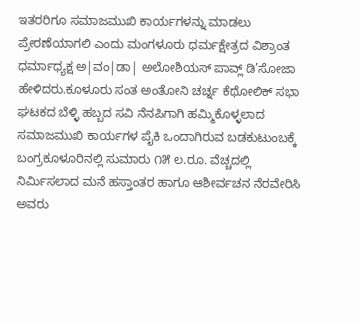ಇತರರಿಗೂ ಸಮಾಜಮುಖಿ ಕಾರ್ಯಗಳನ್ನು ಮಾಡಲು ಪ್ರೇರಣೆಯಾಗಲಿ ಎಂದು ಮಂಗಳೂರು ಧರ್ಮಕ್ಷೇತ್ರದ ವಿಶ್ರಾಂತ ಧರ್ಮಾಧ್ಯಕ್ಷ ಅ|ವಂ|ಡಾ| ಅಲೋಶಿಯಸ್ ಪಾವ್ಲ್ ಡಿ’ಸೋಜಾ ಹೇಳಿದರು.ಕೂಳೂರು ಸಂತ ಅಂತೋನಿ ಚರ್ಚ್ನ ಕೆಥೋಲಿಕ್ ಸಭಾ ಘಟಕದ ಬೆಳ್ಳಿ ಹಬ್ಬದ ಸವಿ ನೆನಪಿಗಾಗಿ ಹಮ್ಮಿಕೊಳ್ಳಲಾದ ಸಮಾಜಮುಖಿ ಕಾರ್ಯಗಳ ಪೈಕಿ ಒಂದಾಗಿರುವ ಬಡಕುಟುಂಬಕ್ಕೆ ಬಂಗ್ರಕೂಳೂರಿನಲ್ಲಿ ಸುಮಾರು ೧೫ ಲ.ರೂ. ವೆಚ್ಚದಲ್ಲಿ ನಿರ್ಮಿಸಲಾದ ಮನೆ ಹಸ್ತಾಂತರ ಹಾಗೂ ಆಶೀರ್ವಚನ ನೆರವೇರಿಸಿ ಅವರು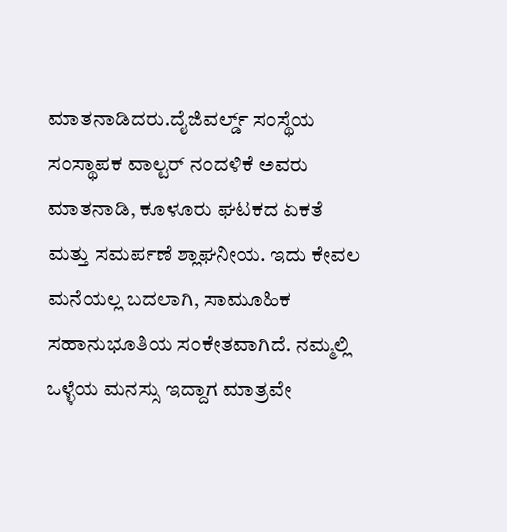ಮಾತನಾಡಿದರು.ದೈಜಿವರ್ಲ್ಡ್ ಸಂಸ್ಥೆಯ ಸಂಸ್ಥಾಪಕ ವಾಲ್ಟರ್ ನಂದಳಿಕೆ ಅವರು ಮಾತನಾಡಿ, ಕೂಳೂರು ಘಟಕದ ಏಕತೆ ಮತ್ತು ಸಮರ್ಪಣೆ ಶ್ಲಾಘನೀಯ. ಇದು ಕೇವಲ ಮನೆಯಲ್ಲ ಬದಲಾಗಿ, ಸಾಮೂಹಿಕ ಸಹಾನುಭೂತಿಯ ಸಂಕೇತವಾಗಿದೆ. ನಮ್ಮಲ್ಲಿ ಒಳ್ಳೆಯ ಮನಸ್ಸು ಇದ್ದಾಗ ಮಾತ್ರವೇ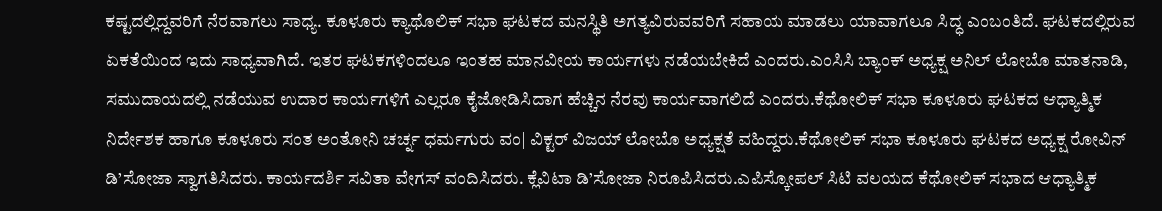ಕಷ್ಟದಲ್ಲಿದ್ದವರಿಗೆ ನೆರವಾಗಲು ಸಾಧ್ಯ. ಕೂಳೂರು ಕ್ಯಾಥೊಲಿಕ್ ಸಭಾ ಘಟಕದ ಮನಸ್ಥಿತಿ ಅಗತ್ಯವಿರುವವರಿಗೆ ಸಹಾಯ ಮಾಡಲು ಯಾವಾಗಲೂ ಸಿದ್ಧ ಎಂಬಂತಿದೆ. ಘಟಕದಲ್ಲಿರುವ ಏಕತೆಯಿಂದ ಇದು ಸಾಧ್ಯವಾಗಿದೆ. ಇತರ ಘಟಕಗಳಿಂದಲೂ ಇಂತಹ ಮಾನವೀಯ ಕಾರ್ಯಗಳು ನಡೆಯಬೇಕಿದೆ ಎಂದರು.ಎಂಸಿಸಿ ಬ್ಯಾಂಕ್ ಅಧ್ಯಕ್ಷ ಅನಿಲ್ ಲೋಬೊ ಮಾತನಾಡಿ, ಸಮುದಾಯದಲ್ಲಿ ನಡೆಯುವ ಉದಾರ ಕಾರ್ಯಗಳಿಗೆ ಎಲ್ಲರೂ ಕೈಜೋಡಿಸಿದಾಗ ಹೆಚ್ಚಿನ ನೆರವು ಕಾರ್ಯವಾಗಲಿದೆ ಎಂದರು.ಕೆಥೋಲಿಕ್ ಸಭಾ ಕೂಳೂರು ಘಟಕದ ಆಧ್ಯಾತ್ಮಿಕ ನಿರ್ದೇಶಕ ಹಾಗೂ ಕೂಳೂರು ಸಂತ ಅಂತೋನಿ ಚರ್ಚ್ನ ಧರ್ಮಗುರು ವಂ| ವಿಕ್ಟರ್ ವಿಜಯ್ ಲೋಬೊ ಅಧ್ಯಕ್ಷತೆ ವಹಿದ್ದರು.ಕೆಥೋಲಿಕ್ ಸಭಾ ಕೂಳೂರು ಘಟಕದ ಅಧ್ಯಕ್ಷ ರೋವಿನ್ ಡಿ’ಸೋಜಾ ಸ್ವಾಗತಿಸಿದರು. ಕಾರ್ಯದರ್ಶಿ ಸವಿತಾ ವೇಗಸ್ ವಂದಿಸಿದರು. ಕ್ಲೆವಿಟಾ ಡಿ’ಸೋಜಾ ನಿರೂಪಿಸಿದರು.ಎಪಿಸ್ಕೋಪಲ್ ಸಿಟಿ ವಲಯದ ಕೆಥೋಲಿಕ್ ಸಭಾದ ಆಧ್ಯಾತ್ಮಿಕ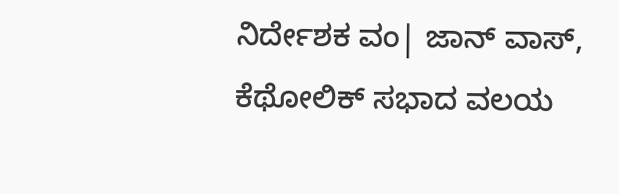ನಿರ್ದೇಶಕ ವಂ| ಜಾನ್ ವಾಸ್, ಕೆಥೋಲಿಕ್ ಸಭಾದ ವಲಯ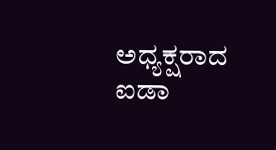ಅಧ್ಯಕ್ಷರಾದ ಐಡಾ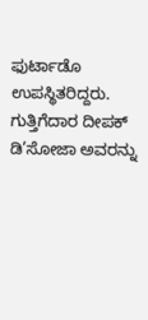ಫುರ್ಟಾಡೊ ಉಪಸ್ಥಿತರಿದ್ದರು. ಗುತ್ತಿಗೆದಾರ ದೀಪಕ್ ಡಿ’ಸೋಜಾ ಅವರನ್ನು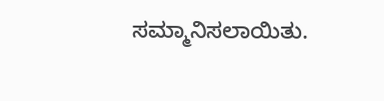ಸಮ್ಮಾನಿಸಲಾಯಿತು.